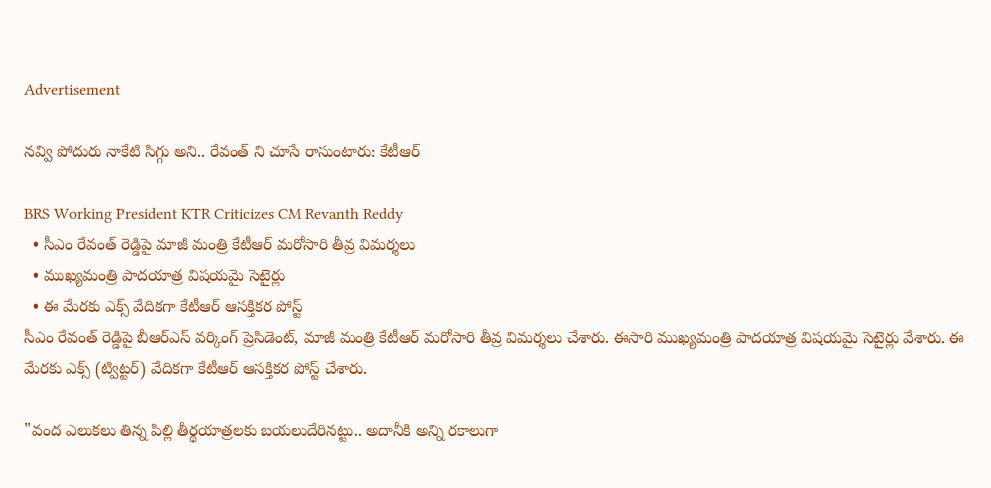Advertisement

నవ్వి పోదురు నాకేటి సిగ్గు అని.. రేవంత్ ని చూసే రాసుంటారు: కేటీఆర్‌

BRS Working President KTR Criticizes CM Revanth Reddy
  • సీఎం రేవంత్ రెడ్డిపై మాజీ మంత్రి కేటీఆర్ మ‌రోసారి తీవ్ర విమ‌ర్శ‌లు
  • ముఖ్య‌మంత్రి పాద‌యాత్ర విష‌య‌మై సెటైర్లు
  • ఈ మేర‌కు ఎక్స్ వేదిక‌గా కేటీఆర్ ఆస‌క్తిక‌ర పోస్ట్
సీఎం రేవంత్ రెడ్డిపై బీఆర్ఎస్ వ‌ర్కింగ్ ప్రెసిడెంట్, మాజీ మంత్రి కేటీఆర్ మ‌రోసారి తీవ్ర విమ‌ర్శ‌లు చేశారు. ఈసారి ముఖ్య‌మంత్రి పాద‌యాత్ర విష‌య‌మై సెటైర్లు వేశారు. ఈ మేర‌కు ఎక్స్ (ట్విట్టర్‌) వేదిక‌గా కేటీఆర్ ఆస‌క్తిక‌ర పోస్ట్ చేశారు.

"వంద ఎలుకలు తిన్న పిల్లి తీర్థయాత్రలకు బయలుదేరినట్టు.. అదానీకి అన్ని రకాలుగా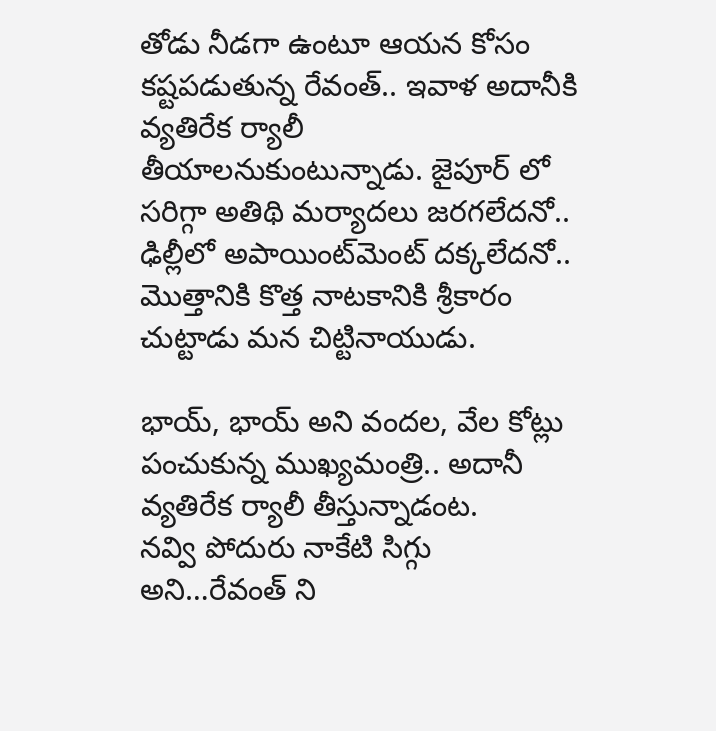తోడు నీడగా ఉంటూ ఆయన కోసం కష్టపడుతున్న రేవంత్.. ఇవాళ అదానీకి వ్యతిరేక ర్యాలీ తీయాలనుకుంటున్నాడు. జైపూర్ లో సరిగ్గా అతిథి మర్యాదలు జరగలేదనో.. ఢిల్లీలో అపాయింట్‌మెంట్‌ దక్కలేదనో.. మొత్తానికి కొత్త నాటకానికి శ్రీకారం చుట్టాడు మన చిట్టినాయుడు.

భాయ్, భాయ్ అని వందల, వేల కోట్లు పంచుకున్న ముఖ్యమంత్రి.. అదానీ వ్యతిరేక ర్యాలీ తీస్తున్నాడంట.
నవ్వి పోదురు నాకేటి సిగ్గు అని…రేవంత్ ని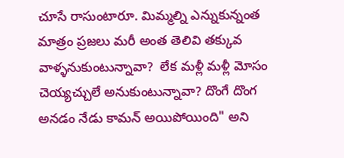చూసే రాసుంటారూ. మిమ్మల్ని ఎన్నుకున్నంత మాత్రం ప్రజలు మరీ అంత తెలివి తక్కువ వాళ్ళనుకుంటున్నావా?  లేక మళ్లీ మళ్లీ మోసం చెయ్యచ్చులే అనుకుంటున్నావా? దొంగే దొంగ అనడం నేడు కామన్ అయిపోయింది" అని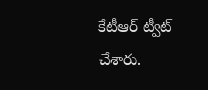కేటీఆర్ ట్వీట్ చేశారు.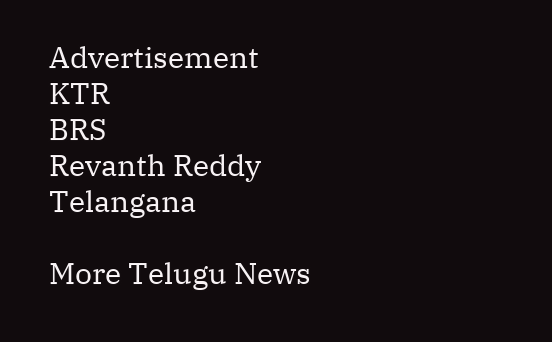Advertisement
KTR
BRS
Revanth Reddy
Telangana

More Telugu News